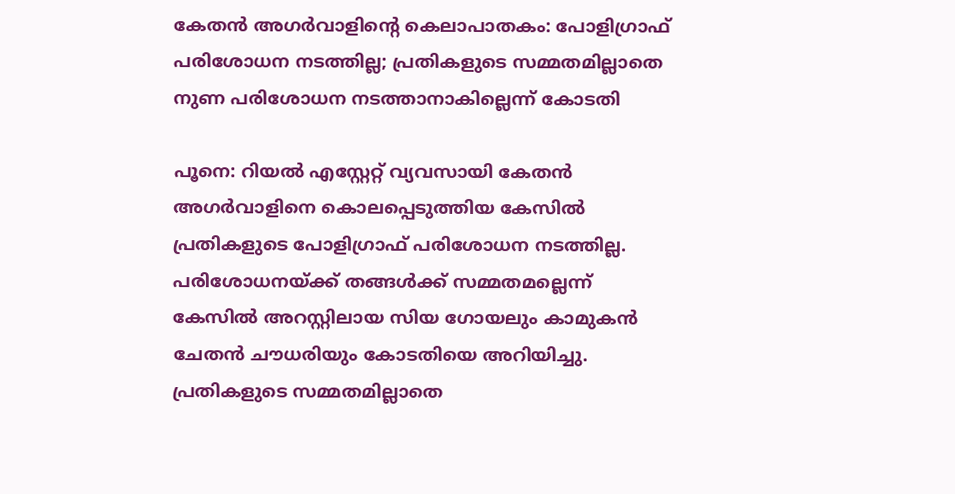കേതൻ അഗർവാളിന്‍റെ കെലാപാതകം: പോളിഗ്രാഫ് പരിശോധന നടത്തില്ല; പ്രതികളുടെ സമ്മതമില്ലാതെ നുണ പരിശോധന നടത്താനാകില്ലെന്ന് കോടതി

പൂനെ: റിയൽ എസ്റ്റേറ്റ് വ്യവസായി കേതൻ അഗർവാളിനെ കൊലപ്പെടുത്തിയ കേസിൽ പ്രതികളുടെ പോളിഗ്രാഫ് പരിശോധന നടത്തില്ല. പരിശോധനയ്ക്ക് തങ്ങൾക്ക് സമ്മതമല്ലെന്ന് കേസിൽ അറസ്റ്റിലായ സിയ ഗോയലും കാമുകൻ ചേതൻ ചൗധരിയും കോടതിയെ അറിയിച്ചു. പ്രതികളുടെ സമ്മതമില്ലാതെ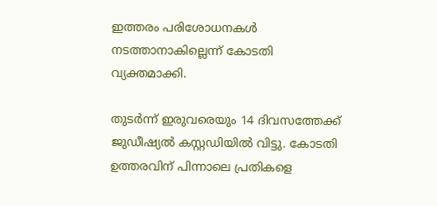ഇത്തരം പരിശോധനകൾ നടത്താനാകില്ലെന്ന് കോടതി വ്യക്തമാക്കി.

തുടർന്ന് ഇരുവരെയും 14 ദിവസത്തേക്ക് ജുഡീഷ്യൽ കസ്റ്റഡിയിൽ വിട്ടു. കോടതി ഉത്തരവിന് പിന്നാലെ പ്രതികളെ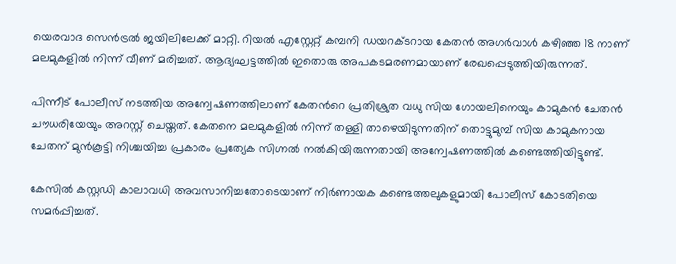യെരവാദ സെൻട്രൽ ജയിലിലേക്ക് മാറ്റി. റിയൽ എസ്റ്റേറ്റ് കമ്പനി ഡയറക്ടറായ കേതൻ അഗർവാൾ കഴിഞ്ഞ 18 നാണ് മലമുകളിൽ നിന്ന് വീണ് മരിച്ചത്. ആദ്യഘട്ടത്തിൽ ഇതൊരു അപകടമരണമായാണ് രേഖപ്പെടുത്തിയിരുന്നത്.

പിന്നീട് പോലീസ് നടത്തിയ അന്വേഷണത്തിലാണ് കേതന്‍റെ പ്രതിശ്രുത വധു സിയ ഗോയലിനെയും കാമുകൻ ചേതൻ ചൗധരിയേയും അറസ്റ്റ് ചെയ്തത്. കേതനെ മലമുകളിൽ നിന്ന് തള്ളി താഴെയിടുന്നതിന് തൊട്ടുമുമ്പ് സിയ കാമുകനായ ചേതന് മുൻകൂട്ടി നിശ്ചയിച്ച പ്രകാരം പ്രത്യേക സിഗ്നൽ നൽകിയിരുന്നതായി അന്വേഷണത്തിൽ കണ്ടെത്തിയിട്ടുണ്ട്.

കേസിൽ കസ്റ്റഡി കാലാവധി അവസാനിച്ചതോടെയാണ് നിർണായക കണ്ടെത്തലുകളുമായി പോലീസ് കോടതിയെ സമർപ്പിച്ചത്.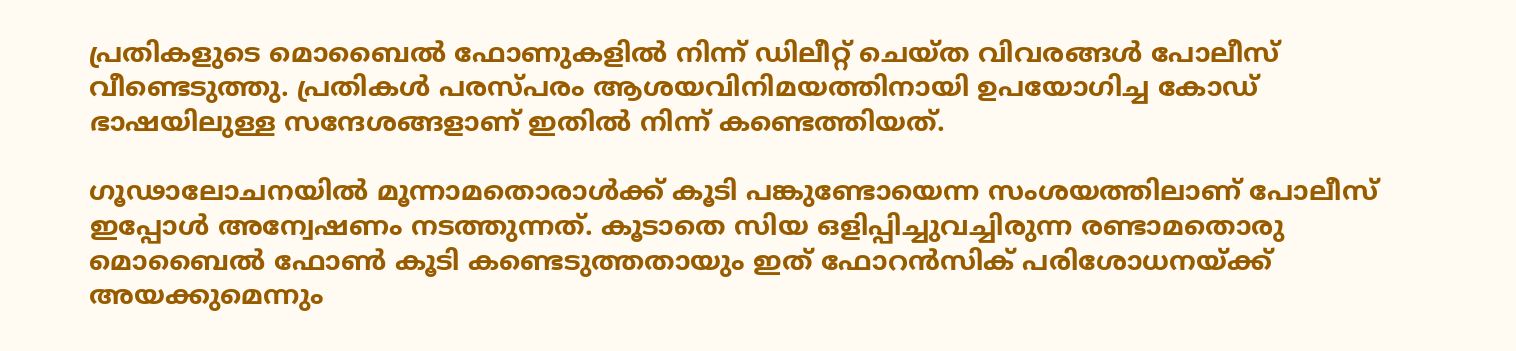പ്രതികളുടെ മൊബൈൽ ഫോണുകളിൽ നിന്ന് ഡിലീറ്റ് ചെയ്ത വിവരങ്ങൾ പോലീസ് വീണ്ടെടുത്തു. പ്രതികൾ പരസ്പരം ആശയവിനിമയത്തിനായി ഉപയോഗിച്ച കോഡ് ഭാഷയിലുള്ള സന്ദേശങ്ങളാണ് ഇതിൽ നിന്ന് കണ്ടെത്തിയത്.

ഗൂഢാലോചനയിൽ മൂന്നാമതൊരാൾക്ക് കൂടി പങ്കുണ്ടോയെന്ന സംശയത്തിലാണ് പോലീസ് ഇപ്പോൾ അന്വേഷണം നടത്തുന്നത്. കൂടാതെ സിയ ഒളിപ്പിച്ചു‌വച്ചിരുന്ന രണ്ടാമതൊരു മൊബൈൽ ഫോൺ കൂടി കണ്ടെടുത്തതായും ഇത് ഫോറൻസിക് പരിശോധനയ്ക്ക് അയക്കുമെന്നും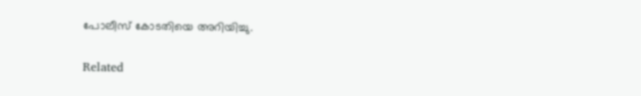പോലീസ് കോടതിയെ അറിയിച്ചു.

Related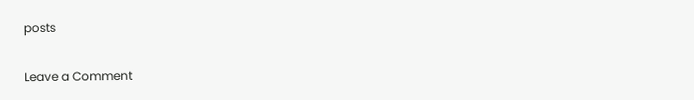posts

Leave a Comment